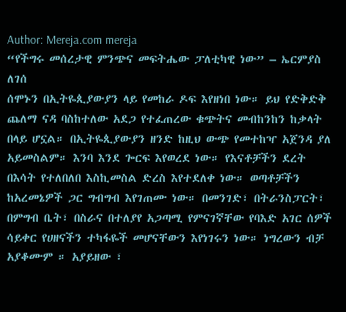Author: Mereja.com mereja
“የችግሩ መሰረታዊ ምንጭና መፍትሔው ፓለቲካዊ ነው” – ኤርምያስ ለገሰ
ሰሞኑን በኢትዬጲያውያን ላይ የመከራ ዶፍ እየዘነበ ነው። ይህ የድቅድቅ ጨለማ ናዳ ባስከተለው አደጋ የተፈጠረው ቁጭትና መብከንከን ከቃላት በላይ ሆኗል። በኢትዬጲያውያን ዘንድ ከዚህ ውጭ የመተከዣ አጀንዳ ያለ አይመስልም። እንባ እንደ ጐርፍ እየወረደ ነው። የእናቶቻችን ደረት በእሳት የተለበለበ እስኪመስል ድረስ እየተደለቀ ነው። ወጣቶቻችን ከአረመኔዎች ጋር ግብግብ እየገጠሙ ነው። በመንገድ፣ በትራንስፓርት፣ በምግብ ቤት፣ በስራና በተለያየ አጋጣሚ የምናገኛቸው የባእድ አገር ሰዎች ሳይቀር የሀዘናችን ተካፋዬች መሆናቸውን እየነገሩን ነው። ነግረውን ብቻ አያቆሙም ። አያይዘው ፣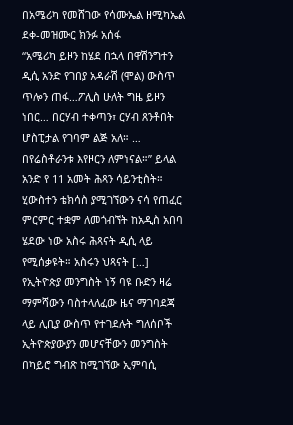በአሜሪካ የመሸገው የሳሙኤል ዘሚካኤል ደቀ-መዝሙር ክንፉ አሰፋ
“አሜሪካ ይዞን ከሄደ በኋላ በዋሽንግተን ዲሲ አንድ የገበያ አዳራሽ (ሞል) ውስጥ ጥሎን ጠፋ…ፖሊስ ሁለት ግዜ ይዞን ነበር… በርሃብ ተቀጣን፣ ርሃብ ጸንቶበት ሆስፒታል የገባም ልጅ አለ። … በየሬስቶራንቱ እየዞርን ለምነናል።” ይላል አንድ የ 11 አመት ሕጻን ሳይንቲስት። ሂውስተን ቴክሳስ ያሚገኘውን ናሳ የጠፈር ምርምር ተቋም ለመጎብኘት ከአዲስ አበባ ሄደው ነው አስሩ ሕጻናት ዲሲ ላይ የሚሰቃዩት። አስሩን ህጻናት […]
የኢትዮጵያ መንግስት ነኝ ባዩ ቡድን ዛሬ ማምሻውን ባስተላለፈው ዜና ማገባደጃ ላይ ሊቢያ ውስጥ የተገደሉት ግለሰቦች ኢትዮጵያውያን መሆናቸውን መንግስት በካይሮ ግብጽ ከሚገኘው ኢምባሲ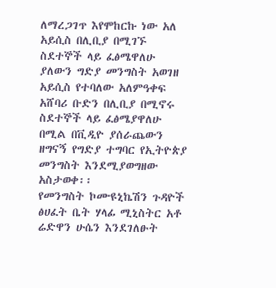ለማረጋገጥ እየሞከርኩ ነው አለ
አይሲስ በሊቢያ በሚገኙ ስደተኞች ላይ ፈፅሜዋለሁ ያለውን ግድያ መንግስት አወገዘ
አይሲስ የተባለው አለምዓቀፍ አሸባሪ ቡድን በሊቢያ በሚኖሩ ስደተኞች ላይ ፈፅሜያዋለሁ በሚል በቪዲዮ ያሰራጨውን ዘግናኝ የግድያ ተግባር የኢትዮጵያ መንግስት እንደሚያወግዘው አስታወቀ፡፡
የመንግስት ኮሙዩኒኬሽን ጉዳዮች ፅሀፈት ቤት ሃላፊ ሚኒስትር አቶ ሬድዋን ሁሴን እንደገለፁት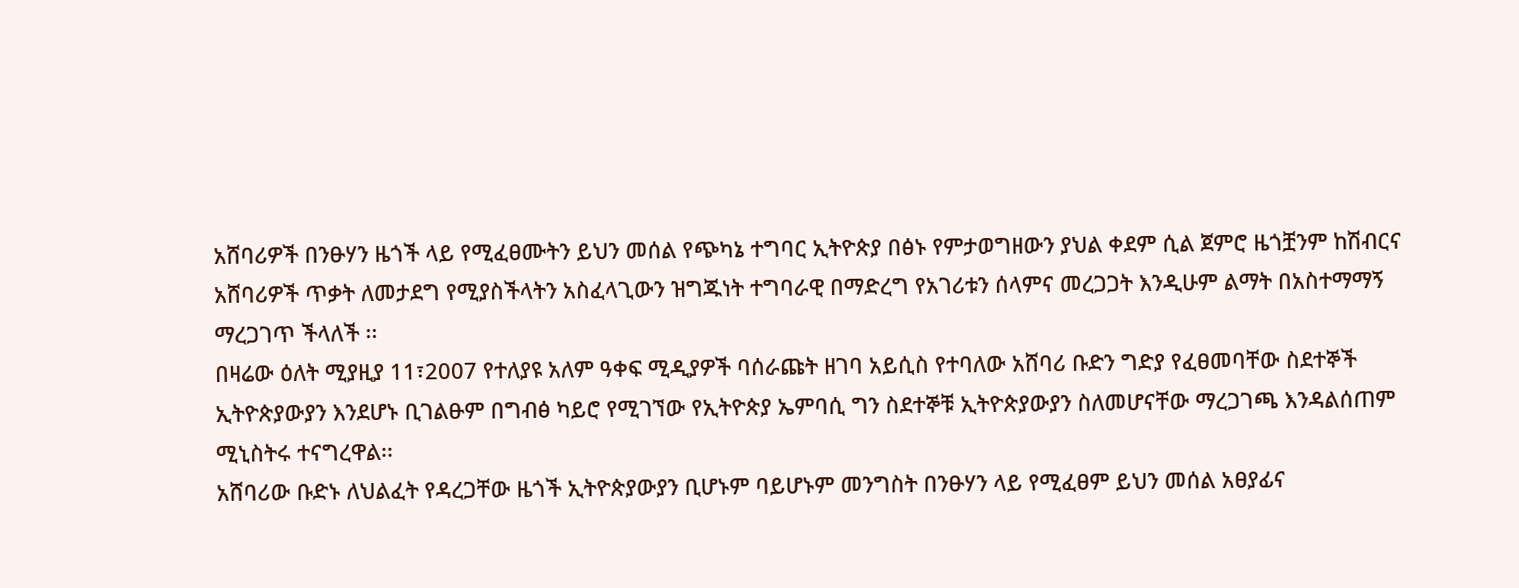አሸባሪዎች በንፁሃን ዜጎች ላይ የሚፈፀሙትን ይህን መሰል የጭካኔ ተግባር ኢትዮጵያ በፅኑ የምታወግዘውን ያህል ቀደም ሲል ጀምሮ ዜጎቿንም ከሽብርና አሸባሪዎች ጥቃት ለመታደግ የሚያስችላትን አስፈላጊውን ዝግጁነት ተግባራዊ በማድረግ የአገሪቱን ሰላምና መረጋጋት እንዲሁም ልማት በአስተማማኝ ማረጋገጥ ችላለች ፡፡
በዛሬው ዕለት ሚያዚያ 11፣2007 የተለያዩ አለም ዓቀፍ ሚዲያዎች ባሰራጩት ዘገባ አይሲስ የተባለው አሸባሪ ቡድን ግድያ የፈፀመባቸው ስደተኞች ኢትዮጵያውያን እንደሆኑ ቢገልፁም በግብፅ ካይሮ የሚገኘው የኢትዮጵያ ኤምባሲ ግን ስደተኞቹ ኢትዮጵያውያን ስለመሆናቸው ማረጋገጫ እንዳልሰጠም ሚኒስትሩ ተናግረዋል፡፡
አሸባሪው ቡድኑ ለህልፈት የዳረጋቸው ዜጎች ኢትዮጵያውያን ቢሆኑም ባይሆኑም መንግስት በንፁሃን ላይ የሚፈፀም ይህን መሰል አፀያፊና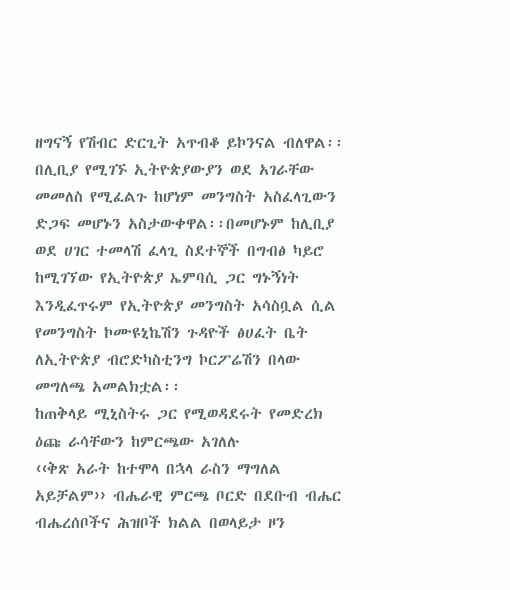ዘግናኝ የሽብር ድርጊት አጥብቆ ይኮንናል ብለዋል፡፡
በሊቢያ የሚገኙ ኢትዮጵያውያን ወደ አገራቸው መመለስ የሚፈልጉ ከሆነም መንግስት አስፈላጊውን ድጋፍ መሆኑን አስታውቀዋል፡፡በመሆኑም ከሊቢያ ወደ ሀገር ተመላሽ ፈላጊ ስደተኞች በግብፅ ካይሮ ከሚገኘው የኢትዮጵያ ኤምባሲ ጋር ግኑኝነት እንዲፈጥሩም የኢትዮጵያ መንግስት አሳስቧል ሲል የመንግስት ኮሙዩኒኬሽን ጉዳዮች ፅሀፈት ቤት ለኢትዮጵያ ብሮድካስቲንግ ኮርፖሬሽን በላው መግለጫ አመልክቷል፡፡
ከጠቅላይ ሚኒስትሩ ጋር የሚወዳደሩት የመድረክ ዕጩ ራሳቸውን ከምርጫው አገለሉ
‹‹ቅጽ አራት ከተሞላ በኋላ ራስን ማግለል አይቻልም›› ብሔራዊ ምርጫ ቦርድ በደቡብ ብሔር ብሔረሰቦችና ሕዝቦች ክልል በወላይታ ዞን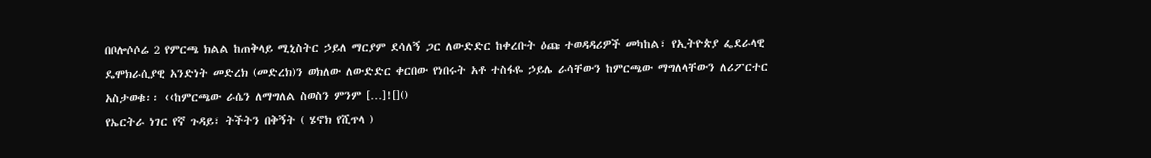በቦሎሶሶሬ 2 የምርጫ ክልል ከጠቅላይ ሚኒስትር ኃይለ ማርያም ደሳለኝ ጋር ለውድድር ከቀረቡት ዕጩ ተወዳዳሪዎች መካከል፣ የኢትዮጵያ ፌደራላዊ ዴሞክራሲያዊ አንድነት መድረክ (መድረክ)ን ወክለው ለውድድር ቀርበው የነበሩት አቶ ተስፋዬ ኃይሌ ራሳቸውን ከምርጫው ማግለላቸውን ለሪፖርተር አስታወቁ፡፡ ‹‹ከምርጫው ራሴን ለማግለል ስወስን ምንም […]![]()
የኤርትራ ነገር የኛ ጉዳይ፣ ትችትን በቅኝት ( ሄኖክ የሺጥላ )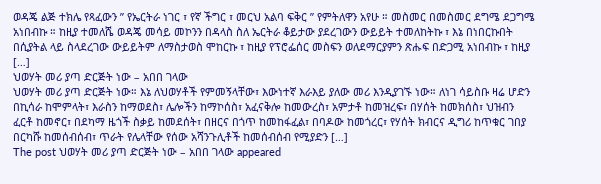ወዳጄ ልጅ ተክሌ የጻፈውን ” የኤርትራ ነገር ፣ የኛ ችግር ፣ መርህ አልባ ፍቅር ” የምትለዋን አየሁ ። መስመር በመስመር ደግሜ ደጋግሜ አነበብኩ ። ከዚያ ተመለሼ ወዳጄ መሳይ መኮንን በዳላስ ስለ ኤርትራ ቆይታው ያደረገውን ውይይት ተመለከትኩ ፣ እኔ በነበርኩበት በሲያትል ላይ ስላደረገው ውይይትም ለማስታወስ ሞከርኩ ፣ ከዚያ የፕሮፌሰር መስፍን ወለደማርያምን ጽሑፍ በድጋሚ አነበብኩ ፣ ከዚያ […]
ህወሃት መሪ ያጣ ድርጅት ነው – አበበ ገላው
ህወሃት መሪ ያጣ ድርጅት ነው። እኔ ለህወሃቶች የምመኝላቸው፣ እውነተኛ እራእይ ያለው መሪ እንዲያገኙ ነው። ለነገ ሳይስቡ ዛሬ ሆድን በኪሳራ ከሞምላት፣ እራስን ከማወደስ፣ ሌሎችን ከማኮሰስ፣ አፈናቅሎ ከመውረስ፣ አምታቶ ከመዝረፍ፣ በሃሰት ከመክሰስ፣ ህዝብን ፈርቶ ከመኖር፣ በደካማ ዜጎች ስቃይ ከመደሰት፣ በዘርና በጎጥ ከመከፋፈል፣ በባዶው ከመጎረር፣ የሃሰት ክብርና ዲግሪ ከጥቁር ገበያ በርካሹ ከመሰብሰብ፣ ጥራት የሌላቸው የሰው አሻንጉሊቶች ከመሰብሰብ የሚያድን […]
The post ህወሃት መሪ ያጣ ድርጅት ነው – አበበ ገላው appeared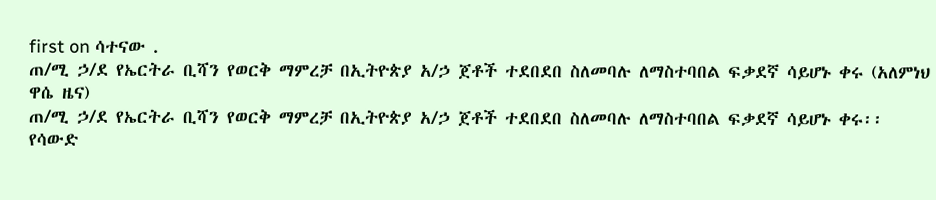first on ሳተናው .
ጠ/ሚ ኃ/ደ የኤርትራ ቢሻን የወርቅ ማምረቻ በኢትዮጵያ አ/ኃ ጀቶች ተደበደበ ስለመባሉ ለማስተባበል ፍቃደኛ ሳይሆኑ ቀሩ (አለምነህ ዋሴ ዜና)
ጠ/ሚ ኃ/ደ የኤርትራ ቢሻን የወርቅ ማምረቻ በኢትዮጵያ አ/ኃ ጀቶች ተደበደበ ስለመባሉ ለማስተባበል ፍቃደኛ ሳይሆኑ ቀሩ፡፡
የሳውድ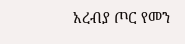አረብያ ጦር የመን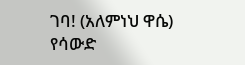ገባ! (አለምነህ ዋሴ)
የሳውድ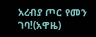አረብያ ጦር የመን ገባ!(አዋዜ)